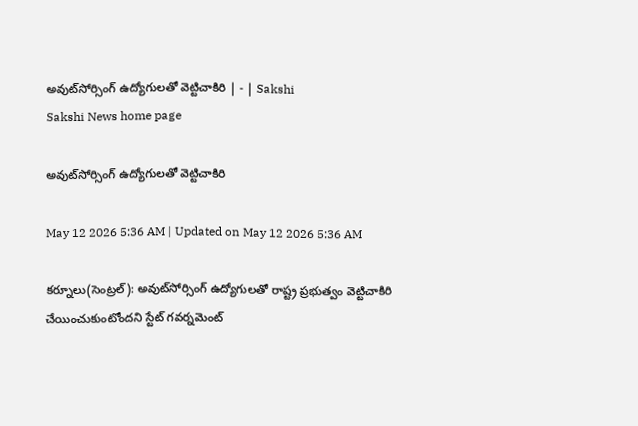అవుట్‌సోర్సింగ్‌ ఉద్యోగులతో వెట్టిచాకిరి | - | Sakshi
Sakshi News home page

అవుట్‌సోర్సింగ్‌ ఉద్యోగులతో వెట్టిచాకిరి

May 12 2026 5:36 AM | Updated on May 12 2026 5:36 AM

కర్నూలు(సెంట్రల్‌): అవుట్‌సోర్సింగ్‌ ఉద్యోగులతో రాష్ట్ర ప్రభుత్వం వెట్టిచాకిరి చేయించుకుంటోందని స్టేట్‌ గవర్నమెంట్‌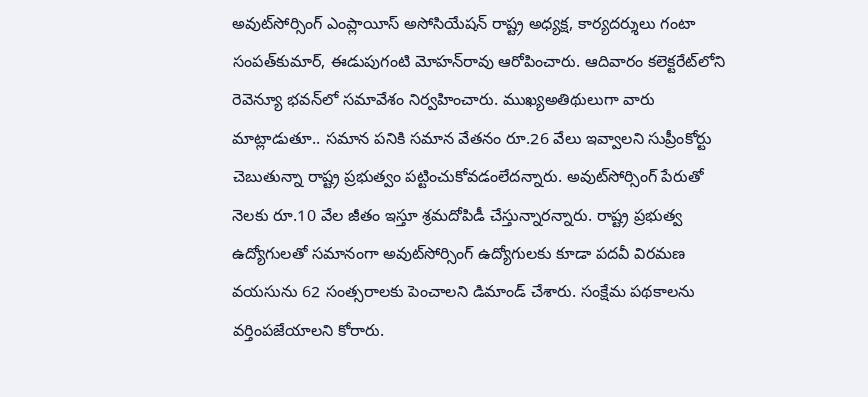అవుట్‌సోర్సింగ్‌ ఎంప్లాయీస్‌ అసోసియేషన్‌ రాష్ట్ర అధ్యక్ష, కార్యదర్శులు గంటా సంపత్‌కుమార్‌, ఈడుపుగంటి మోహన్‌రావు ఆరోపించారు. ఆదివారం కలెక్టరేట్‌లోని రెవెన్యూ భవన్‌లో సమావేశం నిర్వహించారు. ముఖ్యఅతిథులుగా వారు మాట్లాడుతూ.. సమాన పనికి సమాన వేతనం రూ.26 వేలు ఇవ్వాలని సుప్రీంకోర్టు చెబుతున్నా రాష్ట్ర ప్రభుత్వం పట్టించుకోవడంలేదన్నారు. అవుట్‌సోర్సింగ్‌ పేరుతో నెలకు రూ.10 వేల జీతం ఇస్తూ శ్రమదోపిడీ చేస్తున్నారన్నారు. రాష్ట్ర ప్రభుత్వ ఉద్యోగులతో సమానంగా అవుట్‌సోర్సింగ్‌ ఉద్యోగులకు కూడా పదవీ విరమణ వయసును 62 సంత్సరాలకు పెంచాలని డిమాండ్‌ చేశారు. సంక్షేమ పథకాలను వర్తింపజేయాలని కోరారు.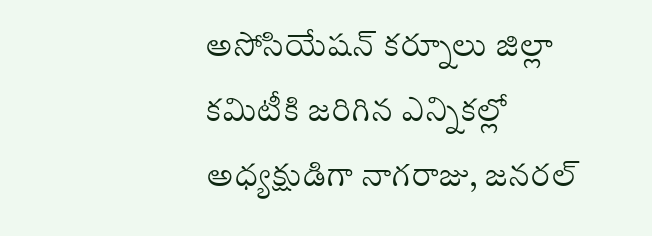అసోసియేషన్‌ కర్నూలు జిల్లా కమిటీకి జరిగిన ఎన్నికల్లో అధ్యక్షుడిగా నాగరాజు, జనరల్‌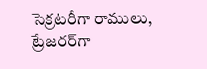సెక్రటరీగా రాములు, ట్రేజరర్‌గా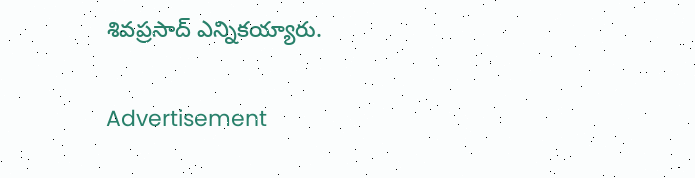శివప్రసాద్‌ ఎన్నికయ్యారు.

Advertisement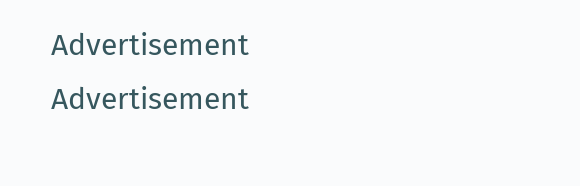Advertisement
Advertisement